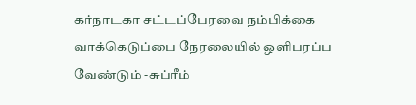கர்நாடகா சட்டப்பேரவை நம்பிக்கை வாக்கெடுப்பை நேரலையில் ஒளிபரப்ப வேண்டும் -சுப்ரீம்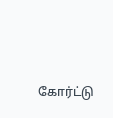கோர்ட்டு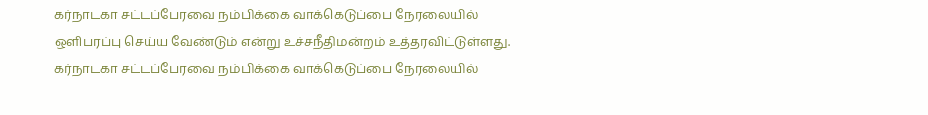கர்நாடகா சட்டப்பேரவை நம்பிக்கை வாக்கெடுப்பை நேரலையில் ஒளிபரப்பு செய்ய வேண்டும் என்று உச்சநீதிமன்றம் உத்தரவிட்டுள்ளது.
கர்நாடகா சட்டப்பேரவை நம்பிக்கை வாக்கெடுப்பை நேரலையில்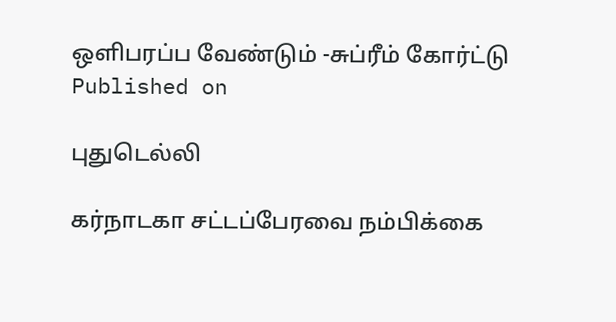ஒளிபரப்ப வேண்டும் -சுப்ரீம் கோர்ட்டு
Published on

புதுடெல்லி

கர்நாடகா சட்டப்பேரவை நம்பிக்கை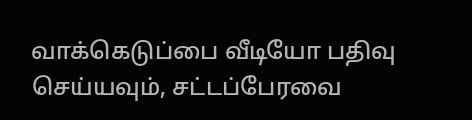வாக்கெடுப்பை வீடியோ பதிவு செய்யவும், சட்டப்பேரவை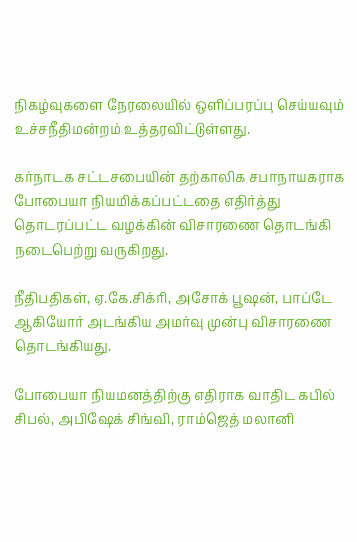நிகழ்வுகளை நேரலையில் ஒளிப்பரப்பு செய்யவும் உச்சநீதிமன்றம் உத்தரவிட்டுள்ளது.

கர்நாடக சட்டசபையின் தற்காலிக சபாநாயகராக போபையா நியமிக்கப்பட்டதை எதிர்த்து தொடரப்பட்ட வழக்கின் விசாரணை தொடங்கி நடைபெற்று வருகிறது.

நீதிபதிகள், ஏ.கே.சிக்ரி, அசோக் பூஷன், பாப்டே ஆகியோர் அடங்கிய அமர்வு முன்பு விசாரணை தொடங்கியது.

போபையா நியமனத்திற்கு எதிராக வாதிட கபில் சிபல், அபிஷேக் சிங்வி, ராம்ஜெத் மலானி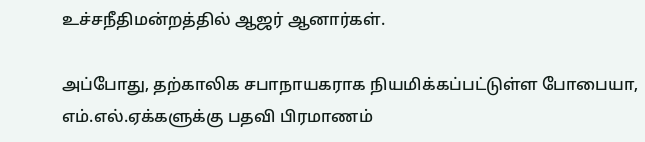உச்சநீதிமன்றத்தில் ஆஜர் ஆனார்கள்.

அப்போது, தற்காலிக சபாநாயகராக நியமிக்கப்பட்டுள்ள போபையா, எம்.எல்.ஏக்களுக்கு பதவி பிரமாணம்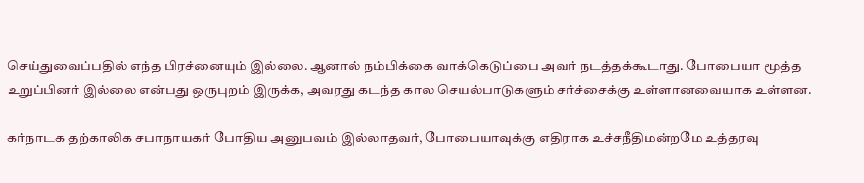செய்துவைப்பதில் எந்த பிரச்னையும் இல்லை. ஆனால் நம்பிக்கை வாக்கெடுப்பை அவர் நடத்தக்கூடாது. போபையா மூத்த உறுப்பினர் இல்லை என்பது ஒருபுறம் இருக்க, அவரது கடந்த கால செயல்பாடுகளும் சர்ச்சைக்கு உள்ளானவையாக உள்ளன.

கர்நாடக தற்காலிக சபாநாயகர் போதிய அனுபவம் இல்லாதவர், போபையாவுக்கு எதிராக உச்சநீதிமன்றமே உத்தரவு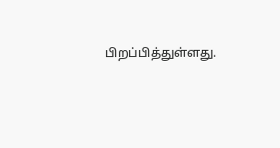பிறப்பித்துள்ளது.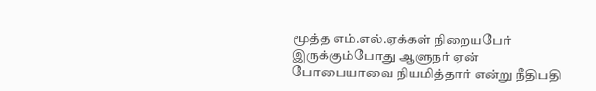மூத்த எம்.எல்.ஏக்கள் நிறையபேர் இருக்கும்போது ஆளுநர் ஏன் போபையாவை நியமித்தார் என்று நீதிபதி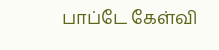பாப்டே கேள்வி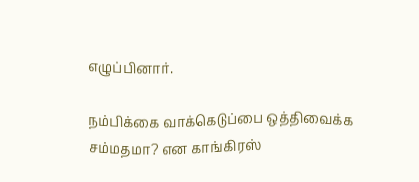எழுப்பினார்.

நம்பிக்கை வாக்கெடுப்பை ஒத்திவைக்க சம்மதமா? என காங்கிரஸ்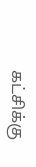கட்சிக்கு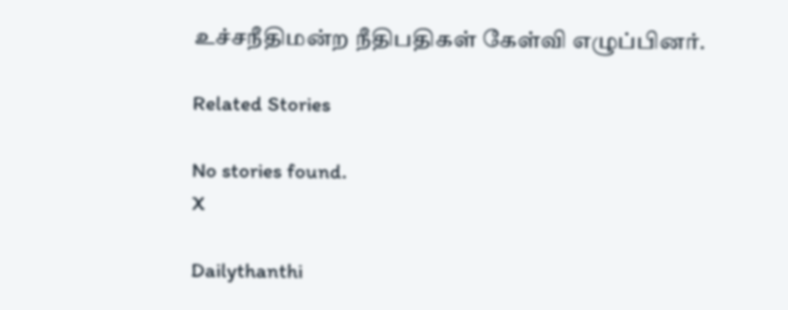உச்சநீதிமன்ற நீதிபதிகள் கேள்வி எழுப்பினர்.

Related Stories

No stories found.
X

Dailythanthi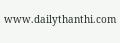www.dailythanthi.com